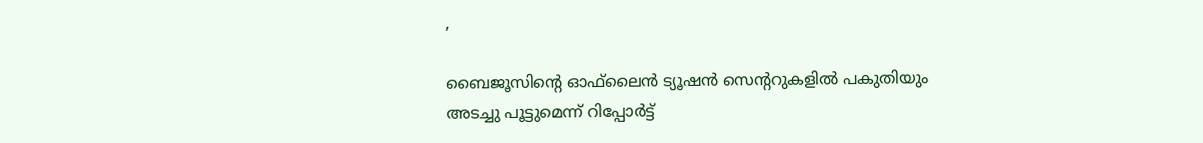,

ബൈജൂസിന്റെ ഓഫ്‌ലൈന്‍ ട്യൂഷന്‍ സെന്ററുകളിൽ പകുതിയും അടച്ചു പൂട്ടുമെന്ന് റിപ്പോര്‍ട്ട്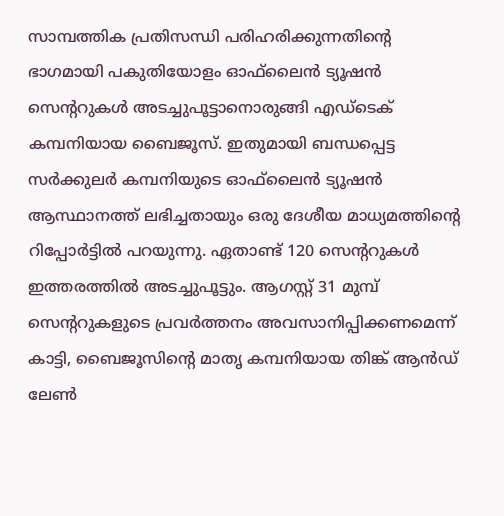സാമ്പത്തിക പ്രതിസന്ധി പരിഹരിക്കുന്നതിന്റെ ഭാഗമായി പകുതിയോളം ഓഫ്‌ലൈന്‍ ട്യൂഷന്‍ സെന്ററുകള്‍ അടച്ചുപൂട്ടാനൊരുങ്ങി എഡ്‌ടെക് കമ്പനിയായ ബൈജൂസ്. ഇതുമായി ബന്ധപ്പെട്ട സര്‍ക്കുലര്‍ കമ്പനിയുടെ ഓഫ്‌ലൈന്‍ ട്യൂഷന്‍ ആസ്ഥാനത്ത് ലഭിച്ചതായും ഒരു ദേശീയ മാധ്യമത്തിന്റെ റിപ്പോര്‍ട്ടില്‍ പറയുന്നു. ഏതാണ്ട് 120 സെന്ററുകള്‍ ഇത്തരത്തില്‍ അടച്ചുപൂട്ടും. ആഗസ്റ്റ് 31 മുമ്പ് സെന്ററുകളുടെ പ്രവര്‍ത്തനം അവസാനിപ്പിക്കണമെന്ന് കാട്ടി, ബൈജൂസിന്റെ മാതൃ കമ്പനിയായ തിങ്ക് ആന്‍ഡ് ലേണ്‍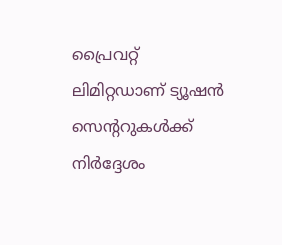പ്രൈവറ്റ് ലിമിറ്റഡാണ് ട്യൂഷന്‍ സെന്ററുകള്‍ക്ക് നിര്‍ദ്ദേശം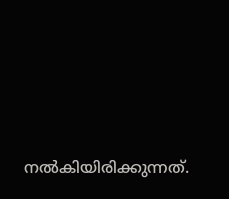നല്‍കിയിരിക്കുന്നത്.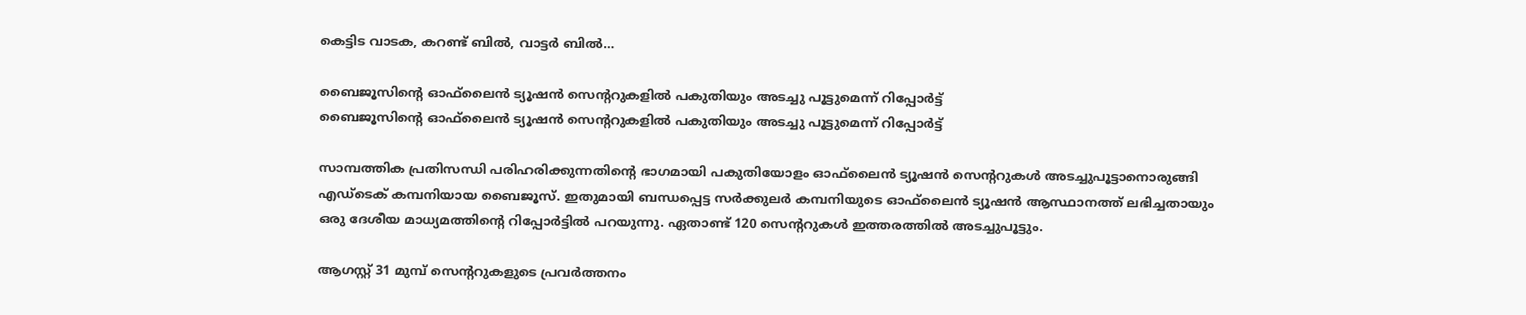കെട്ടിട വാടക, കറണ്ട് ബില്‍, വാട്ടര്‍ ബില്‍…

ബൈജൂസിന്റെ ഓഫ്‌ലൈന്‍ ട്യൂഷന്‍ സെന്ററുകളിൽ പകുതിയും അടച്ചു പൂട്ടുമെന്ന് റിപ്പോര്‍ട്ട്
ബൈജൂസിന്റെ ഓഫ്‌ലൈന്‍ ട്യൂഷന്‍ സെന്ററുകളിൽ പകുതിയും അടച്ചു പൂട്ടുമെന്ന് റിപ്പോര്‍ട്ട്

സാമ്പത്തിക പ്രതിസന്ധി പരിഹരിക്കുന്നതിന്റെ ഭാഗമായി പകുതിയോളം ഓഫ്‌ലൈന്‍ ട്യൂഷന്‍ സെന്ററുകള്‍ അടച്ചുപൂട്ടാനൊരുങ്ങി എഡ്‌ടെക് കമ്പനിയായ ബൈജൂസ്. ഇതുമായി ബന്ധപ്പെട്ട സര്‍ക്കുലര്‍ കമ്പനിയുടെ ഓഫ്‌ലൈന്‍ ട്യൂഷന്‍ ആസ്ഥാനത്ത് ലഭിച്ചതായും ഒരു ദേശീയ മാധ്യമത്തിന്റെ റിപ്പോര്‍ട്ടില്‍ പറയുന്നു. ഏതാണ്ട് 120 സെന്ററുകള്‍ ഇത്തരത്തില്‍ അടച്ചുപൂട്ടും.

ആഗസ്റ്റ് 31 മുമ്പ് സെന്ററുകളുടെ പ്രവര്‍ത്തനം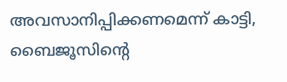അവസാനിപ്പിക്കണമെന്ന് കാട്ടി, ബൈജൂസിന്റെ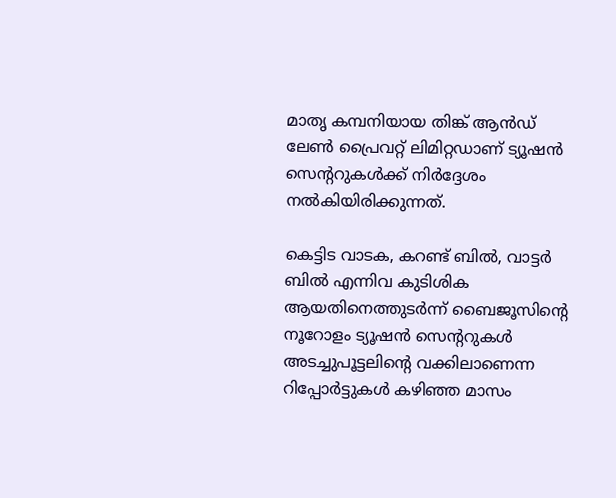മാതൃ കമ്പനിയായ തിങ്ക് ആന്‍ഡ് ലേണ്‍ പ്രൈവറ്റ് ലിമിറ്റഡാണ് ട്യൂഷന്‍ സെന്ററുകള്‍ക്ക് നിര്‍ദ്ദേശം നല്‍കിയിരിക്കുന്നത്.

കെട്ടിട വാടക, കറണ്ട് ബില്‍, വാട്ടര്‍ ബില്‍ എന്നിവ കുടിശിക ആയതിനെത്തുടര്‍ന്ന് ബൈജൂസിന്റെ നൂറോളം ട്യൂഷന്‍ സെന്ററുകള്‍ അടച്ചുപൂട്ടലിന്റെ വക്കിലാണെന്ന റിപ്പോര്‍ട്ടുകള്‍ കഴിഞ്ഞ മാസം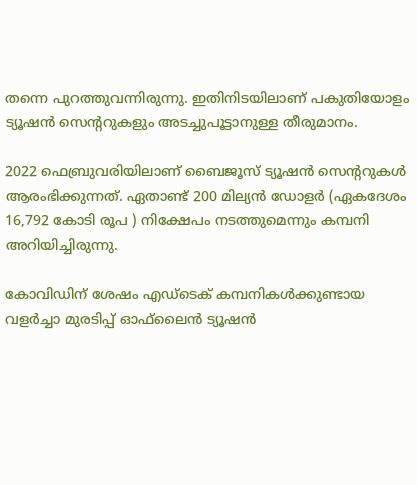തന്നെ പുറത്തുവന്നിരുന്നു. ഇതിനിടയിലാണ് പകുതിയോളം ട്യൂഷന്‍ സെന്ററുകളും അടച്ചുപൂട്ടാനുള്ള തീരുമാനം.

2022 ഫെബ്രുവരിയിലാണ് ബൈജൂസ് ട്യൂഷന്‍ സെന്ററുകള്‍ ആരംഭിക്കുന്നത്. ഏതാണ്ട് 200 മില്യന്‍ ഡോളര്‍ (ഏകദേശം 16,792 കോടി രൂപ ) നിക്ഷേപം നടത്തുമെന്നും കമ്പനി അറിയിച്ചിരുന്നു.

കോവിഡിന് ശേഷം എഡ്‌ടെക് കമ്പനികള്‍ക്കുണ്ടായ വളര്‍ച്ചാ മുരടിപ്പ് ഓഫ്‌ലൈന്‍ ട്യൂഷന്‍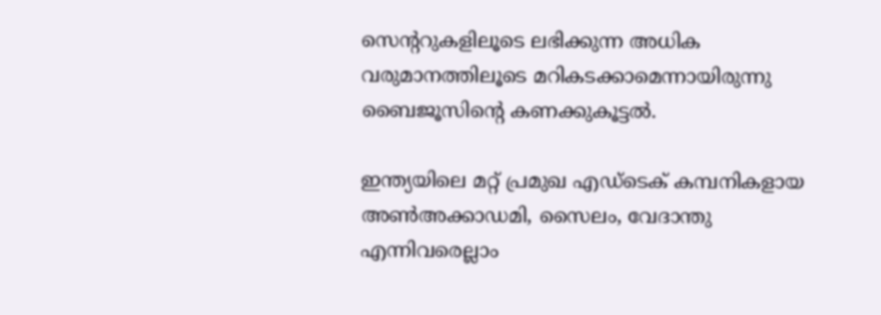സെന്ററുകളിലൂടെ ലഭിക്കുന്ന അധിക വരുമാനത്തിലൂടെ മറികടക്കാമെന്നായിരുന്നു ബൈജൂസിന്റെ കണക്കുകൂട്ടല്‍.

ഇന്ത്യയിലെ മറ്റ് പ്രമുഖ എഡ്‌ടെക് കമ്പനികളായ അണ്‍അക്കാഡമി, സൈലം, വേദാന്തു എന്നിവരെല്ലാം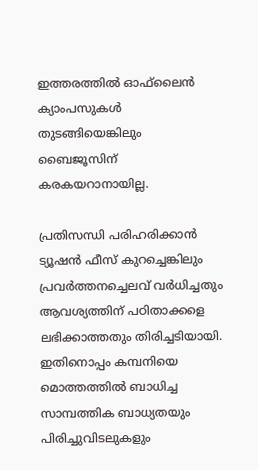ഇത്തരത്തില്‍ ഓഫ്‌ലൈന്‍ ക്യാംപസുകള്‍ തുടങ്ങിയെങ്കിലും ബൈജൂസിന് കരകയറാനായില്ല.

പ്രതിസന്ധി പരിഹരിക്കാന്‍ ട്യൂഷന്‍ ഫീസ് കുറച്ചെങ്കിലും പ്രവര്‍ത്തനച്ചെലവ് വര്‍ധിച്ചതും ആവശ്യത്തിന് പഠിതാക്കളെ ലഭിക്കാത്തതും തിരിച്ചടിയായി. ഇതിനൊപ്പം കമ്പനിയെ മൊത്തത്തില്‍ ബാധിച്ച സാമ്പത്തിക ബാധ്യതയും പിരിച്ചുവിടലുകളും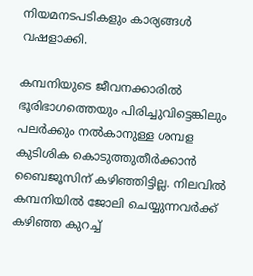നിയമനടപടികളും കാര്യങ്ങള്‍ വഷളാക്കി.

കമ്പനിയുടെ ജീവനക്കാരില്‍ ഭൂരിഭാഗത്തെയും പിരിച്ചുവിട്ടെങ്കിലും പലര്‍ക്കും നല്‍കാനുള്ള ശമ്പള കുടിശിക കൊടുത്തുതീര്‍ക്കാന്‍ ബൈജൂസിന് കഴിഞ്ഞിട്ടില്ല. നിലവില്‍ കമ്പനിയില്‍ ജോലി ചെയ്യുന്നവര്‍ക്ക് കഴിഞ്ഞ കുറച്ച്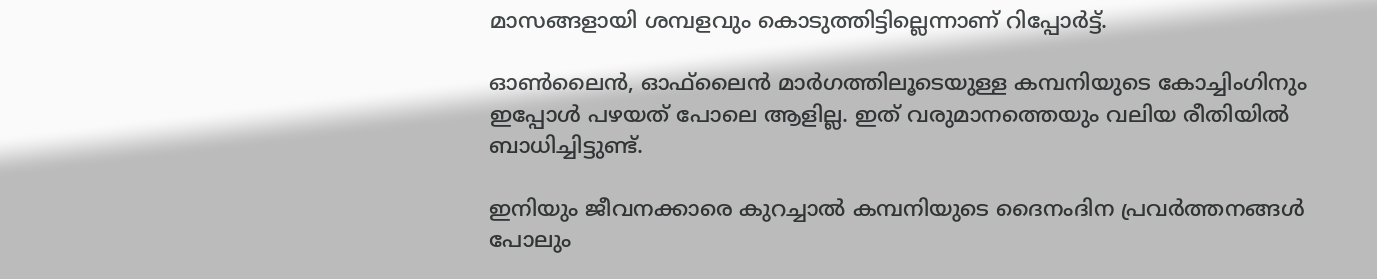മാസങ്ങളായി ശമ്പളവും കൊടുത്തിട്ടില്ലെന്നാണ് റിപ്പോര്‍ട്ട്.

ഓണ്‍ലൈന്‍, ഓഫ്‌ലൈന്‍ മാര്‍ഗത്തിലൂടെയുള്ള കമ്പനിയുടെ കോച്ചിംഗിനും ഇപ്പോള്‍ പഴയത് പോലെ ആളില്ല. ഇത് വരുമാനത്തെയും വലിയ രീതിയില്‍ ബാധിച്ചിട്ടുണ്ട്.

ഇനിയും ജീവനക്കാരെ കുറച്ചാല്‍ കമ്പനിയുടെ ദൈനംദിന പ്രവര്‍ത്തനങ്ങള്‍ പോലും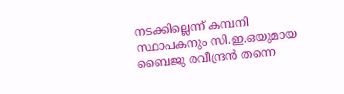നടക്കില്ലെന്ന് കമ്പനി സ്ഥാപകനും സി.ഇ.ഒയുമായ ബൈജു രവീന്ദ്രന്‍ തന്നെ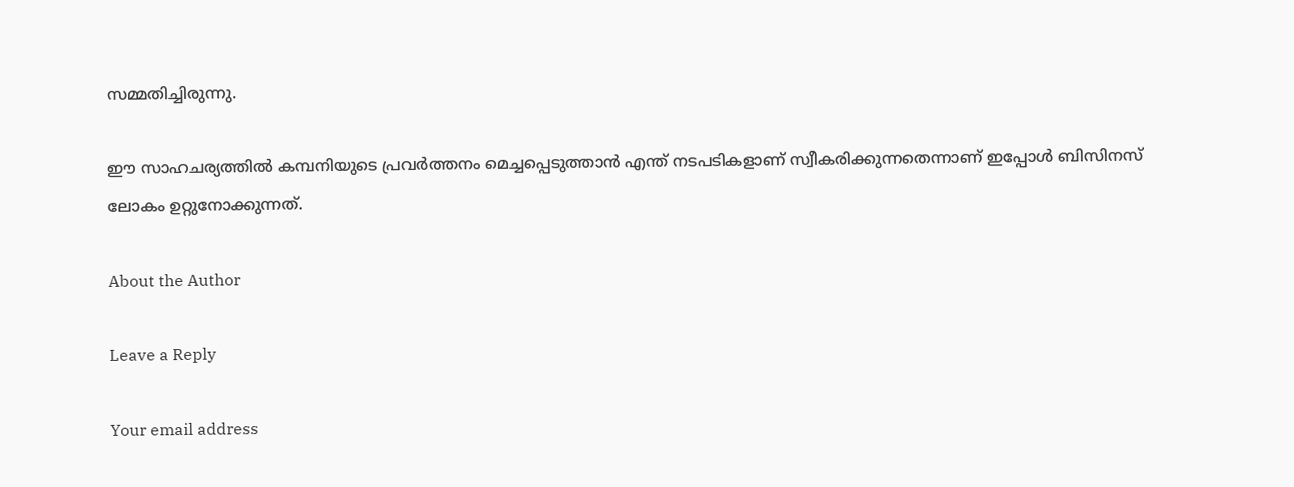സമ്മതിച്ചിരുന്നു.

ഈ സാഹചര്യത്തില്‍ കമ്പനിയുടെ പ്രവര്‍ത്തനം മെച്ചപ്പെടുത്താന്‍ എന്ത് നടപടികളാണ് സ്വീകരിക്കുന്നതെന്നാണ് ഇപ്പോള്‍ ബിസിനസ് ലോകം ഉറ്റുനോക്കുന്നത്.

About the Author

Leave a Reply

Your email address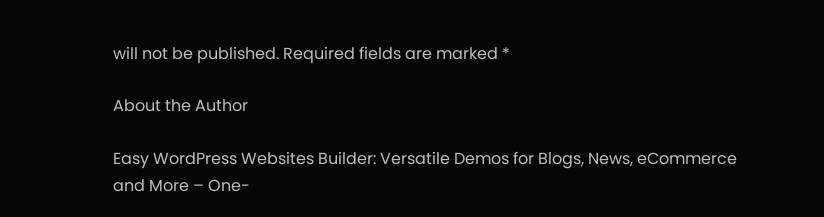will not be published. Required fields are marked *

About the Author

Easy WordPress Websites Builder: Versatile Demos for Blogs, News, eCommerce and More – One-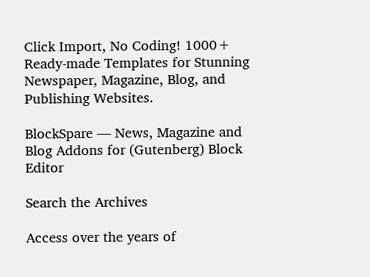Click Import, No Coding! 1000+ Ready-made Templates for Stunning Newspaper, Magazine, Blog, and Publishing Websites.

BlockSpare — News, Magazine and Blog Addons for (Gutenberg) Block Editor

Search the Archives

Access over the years of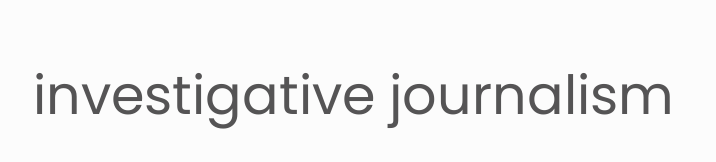investigative journalism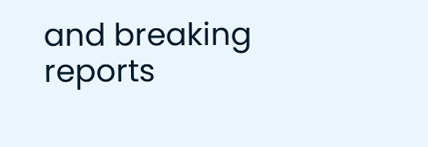and breaking reports